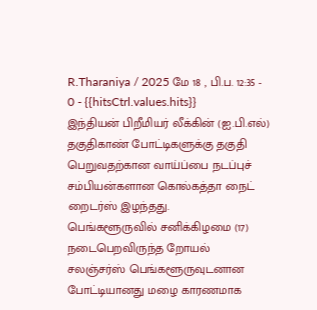R.Tharaniya / 2025 மே 18 , பி.ப. 12:35 - 0 - {{hitsCtrl.values.hits}}
இந்தியன் பிறீமியர் லீக்கின் (ஐ.பி.எல்) தகுதிகாண் போட்டிகளுக்கு தகுதி பெறுவதற்கான வாய்ப்பை நடப்புச் சம்பியன்களான கொல்கத்தா நைட் றைடர்ஸ் இழந்தது.
பெங்களூருவில் சனிக்கிழமை (17) நடைபெறவிருந்த றோயல் சலஞ்சர்ஸ் பெங்களூருவுடனான போட்டியானது மழை காரணமாக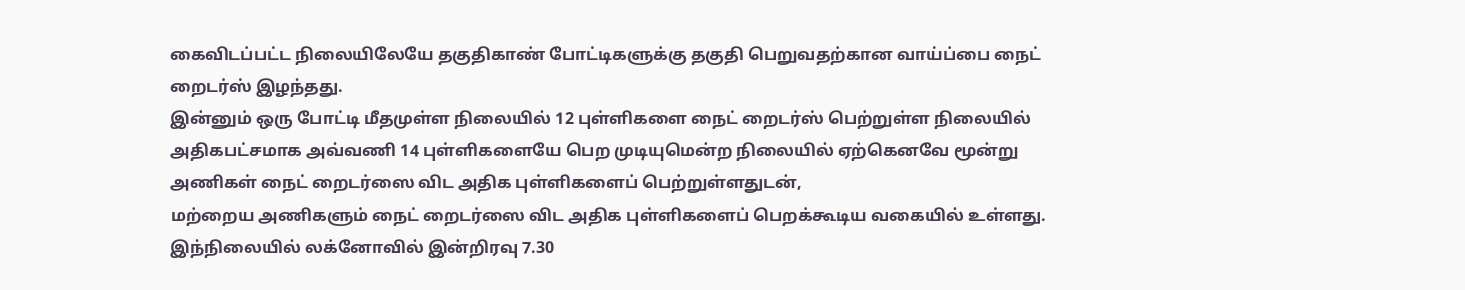கைவிடப்பட்ட நிலையிலேயே தகுதிகாண் போட்டிகளுக்கு தகுதி பெறுவதற்கான வாய்ப்பை நைட் றைடர்ஸ் இழந்தது.
இன்னும் ஒரு போட்டி மீதமுள்ள நிலையில் 12 புள்ளிகளை நைட் றைடர்ஸ் பெற்றுள்ள நிலையில் அதிகபட்சமாக அவ்வணி 14 புள்ளிகளையே பெற முடியுமென்ற நிலையில் ஏற்கெனவே மூன்று அணிகள் நைட் றைடர்ஸை விட அதிக புள்ளிகளைப் பெற்றுள்ளதுடன்,
மற்றைய அணிகளும் நைட் றைடர்ஸை விட அதிக புள்ளிகளைப் பெறக்கூடிய வகையில் உள்ளது.
இந்நிலையில் லக்னோவில் இன்றிரவு 7.30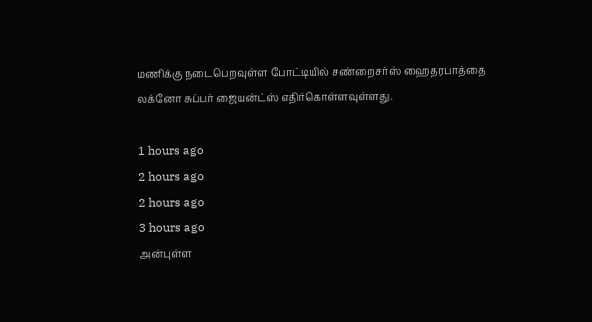மணிக்கு நடைபெறவுள்ள போட்டியில் சண்றைசர்ஸ் ஹைதரபாத்தை லக்னோ சுப்பர் ஜையன்ட்ஸ் எதிர்கொள்ளவுள்ளது.

1 hours ago
2 hours ago
2 hours ago
3 hours ago
அன்புள்ள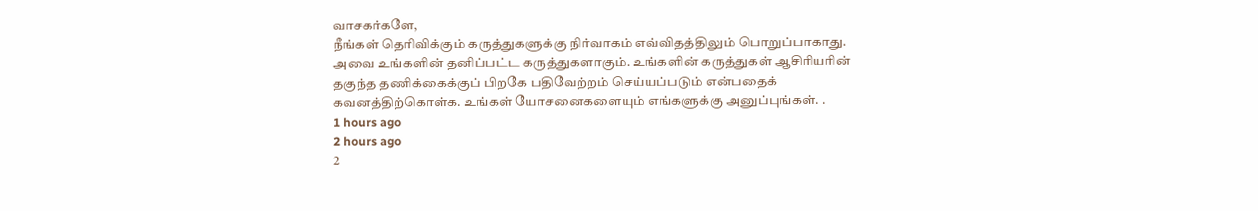வாசகர்களே,
நீங்கள் தெரிவிக்கும் கருத்துகளுக்கு நிர்வாகம் எவ்விதத்திலும் பொறுப்பாகாது. அவை உங்களின் தனிப்பட்ட கருத்துகளாகும். உங்களின் கருத்துகள் ஆசிரியரின் தகுந்த தணிக்கைக்குப் பிறகே பதிவேற்றம் செய்யப்படும் என்பதைக் கவனத்திற்கொள்க. உங்கள் யோசனைகளையும் எங்களுக்கு அனுப்புங்கள். .
1 hours ago
2 hours ago
2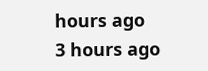hours ago
3 hours ago